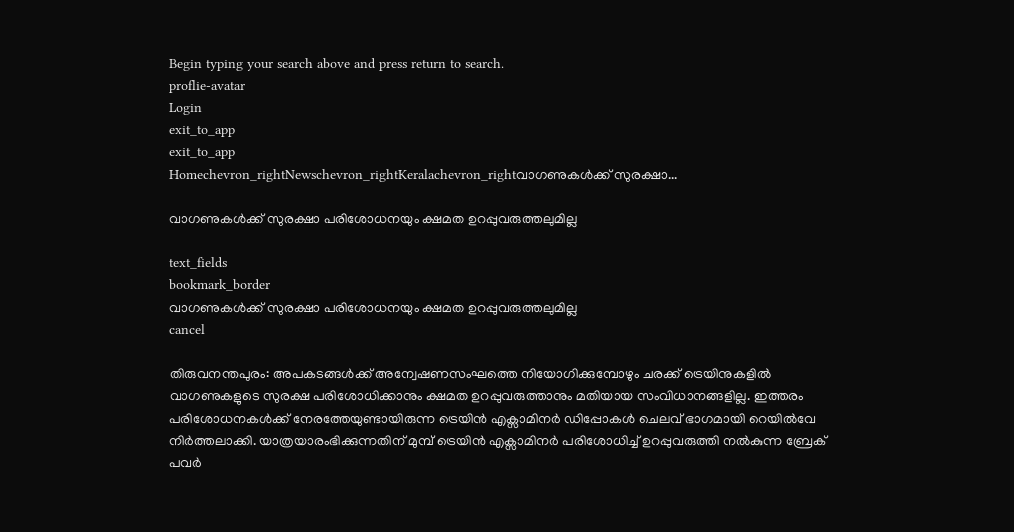Begin typing your search above and press return to search.
proflie-avatar
Login
exit_to_app
exit_to_app
Homechevron_rightNewschevron_rightKeralachevron_rightവാഗണുകള്‍ക്ക് സുരക്ഷാ...

വാഗണുകള്‍ക്ക് സുരക്ഷാ പരിശോധനയും ക്ഷമത ഉറപ്പുവരുത്തലുമില്ല

text_fields
bookmark_border
വാഗണുകള്‍ക്ക് സുരക്ഷാ പരിശോധനയും ക്ഷമത ഉറപ്പുവരുത്തലുമില്ല
cancel

തിരുവനന്തപുരം: അപകടങ്ങള്‍ക്ക് അന്വേഷണസംഘത്തെ നിയോഗിക്കുമ്പോഴും ചരക്ക് ട്രെയിനുകളില്‍ വാഗണുകളുടെ സുരക്ഷ പരിശോധിക്കാനും ക്ഷമത ഉറപ്പുവരുത്താനും മതിയായ സംവിധാനങ്ങളില്ല. ഇത്തരം പരിശോധനകള്‍ക്ക് നേരത്തേയുണ്ടായിരുന്ന ട്രെയിന്‍ എക്സാമിനര്‍ ഡിപ്പോകള്‍ ചെലവ് ഭാഗമായി റെയില്‍വേ നിര്‍ത്തലാക്കി. യാത്രയാരംഭിക്കുന്നതിന് മുമ്പ് ട്രെയിന്‍ എക്സാമിനര്‍ പരിശോധിച്ച് ഉറപ്പുവരുത്തി നല്‍കുന്ന ബ്രേക് പവര്‍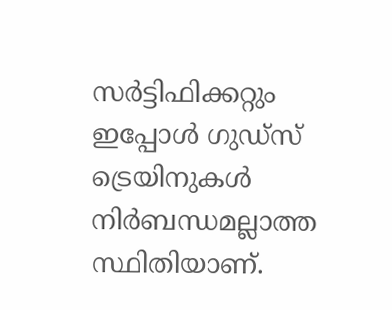സര്‍ട്ടിഫിക്കറ്റും ഇപ്പോള്‍ ഗുഡ്സ് ട്രെയിനുകള്‍ നിര്‍ബന്ധമല്ലാത്ത സ്ഥിതിയാണ്.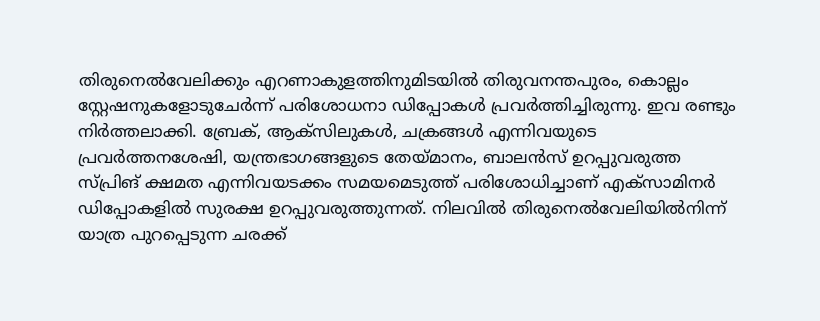തിരുനെല്‍വേലിക്കും എറണാകുളത്തിനുമിടയില്‍ തിരുവനന്തപുരം, കൊല്ലം സ്റ്റേഷനുകളോടുചേര്‍ന്ന് പരിശോധനാ ഡിപ്പോകള്‍ പ്രവര്‍ത്തിച്ചിരുന്നു. ഇവ രണ്ടും നിര്‍ത്തലാക്കി. ബ്രേക്, ആക്സിലുകള്‍, ചക്രങ്ങള്‍ എന്നിവയുടെ പ്രവര്‍ത്തനശേഷി, യന്ത്രഭാഗങ്ങളുടെ തേയ്മാനം, ബാലന്‍സ് ഉറപ്പുവരുത്ത സ്പ്രിങ് ക്ഷമത എന്നിവയടക്കം സമയമെടുത്ത് പരിശോധിച്ചാണ് എക്സാമിനര്‍ ഡിപ്പോകളില്‍ സുരക്ഷ ഉറപ്പുവരുത്തുന്നത്. നിലവില്‍ തിരുനെല്‍വേലിയില്‍നിന്ന് യാത്ര പുറപ്പെടുന്ന ചരക്ക്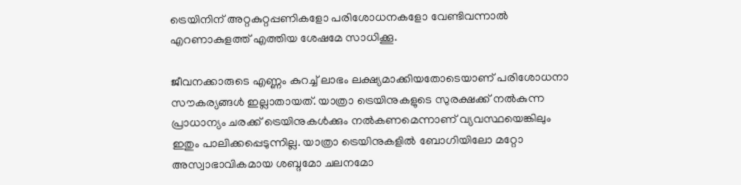ട്രെയിനിന് അറ്റകുറ്റപ്പണികളോ പരിശോധനകളോ വേണ്ടിവന്നാല്‍ എറണാകുളത്ത് എത്തിയ ശേഷമേ സാധിക്കൂ.

ജീവനക്കാരുടെ എണ്ണം കുറച്ച് ലാഭം ലക്ഷ്യമാക്കിയതോടെയാണ് പരിശോധനാ സൗകര്യങ്ങള്‍ ഇല്ലാതായത്. യാത്രാ ട്രെയിനുകളുടെ സുരക്ഷക്ക് നല്‍കുന്ന പ്രാധാന്യം ചരക്ക് ട്രെയിനുകള്‍ക്കും നല്‍കണമെന്നാണ് വ്യവസ്ഥയെങ്കിലും ഇതും പാലിക്കപ്പെടുന്നില്ല. യാത്രാ ട്രെയിനുകളില്‍ ബോഗിയിലോ മറ്റോ അസ്വാഭാവികമായ ശബ്ദമോ ചലനമോ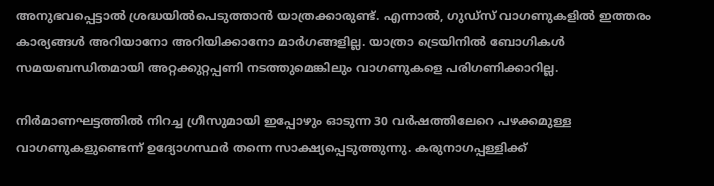അനുഭവപ്പെട്ടാല്‍ ശ്രദ്ധയില്‍പെടുത്താന്‍ യാത്രക്കാരുണ്ട്. എന്നാല്‍, ഗുഡ്സ് വാഗണുകളില്‍ ഇത്തരം കാര്യങ്ങള്‍ അറിയാനോ അറിയിക്കാനോ മാര്‍ഗങ്ങളില്ല. യാത്രാ ട്രെയിനില്‍ ബോഗികള്‍ സമയബന്ധിതമായി അറ്റക്കുറ്റപ്പണി നടത്തുമെങ്കിലും വാഗണുകളെ പരിഗണിക്കാറില്ല.

നിര്‍മാണഘട്ടത്തില്‍ നിറച്ച ഗ്രീസുമായി ഇപ്പോഴും ഓടുന്ന 30 വര്‍ഷത്തിലേറെ പഴക്കമുള്ള വാഗണുകളുണ്ടെന്ന് ഉദ്യോഗസ്ഥര്‍ തന്നെ സാക്ഷ്യപ്പെടുത്തുന്നു. കരുനാഗപ്പള്ളിക്ക്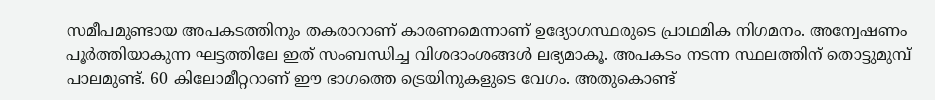സമീപമുണ്ടായ അപകടത്തിനും തകരാറാണ് കാരണമെന്നാണ് ഉദ്യോഗസ്ഥരുടെ പ്രാഥമിക നിഗമനം. അന്വേഷണം പൂര്‍ത്തിയാകുന്ന ഘട്ടത്തിലേ ഇത് സംബന്ധിച്ച വിശദാംശങ്ങള്‍ ലഭ്യമാകൂ. അപകടം നടന്ന സ്ഥലത്തിന് തൊട്ടുമുമ്പ് പാലമുണ്ട്. 60 കിലോമീറ്ററാണ് ഈ ഭാഗത്തെ ട്രെയിനുകളുടെ വേഗം. അതുകൊണ്ട്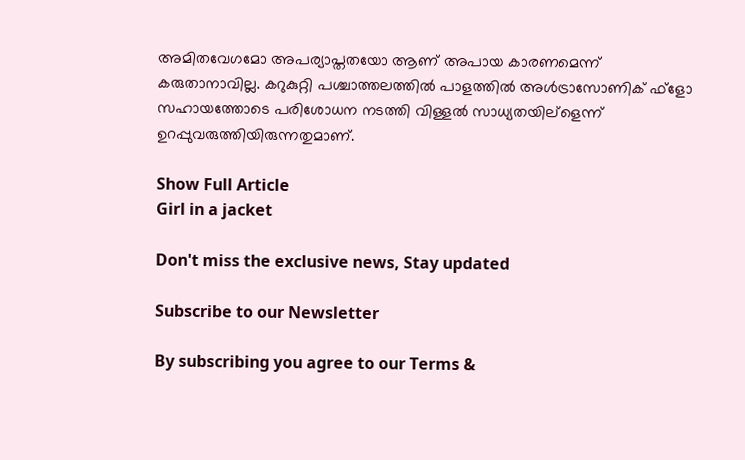അമിതവേഗമോ അപര്യാപ്തതയോ ആണ് അപായ കാരണമെന്ന് കരുതാനാവില്ല. കറുകുറ്റി പശ്ചാത്തലത്തില്‍ പാളത്തില്‍ അള്‍ട്രാസോണിക് ഫ്ളോ സഹായത്തോടെ പരിശോധന നടത്തി വിള്ളല്‍ സാധ്യതയില്ളെന്ന് ഉറപ്പുവരുത്തിയിരുന്നതുമാണ്.

Show Full Article
Girl in a jacket

Don't miss the exclusive news, Stay updated

Subscribe to our Newsletter

By subscribing you agree to our Terms &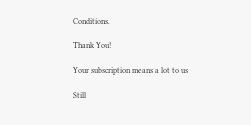Conditions.

Thank You!

Your subscription means a lot to us

Still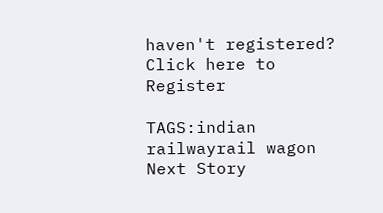haven't registered? Click here to Register

TAGS:indian railwayrail wagon
Next Story